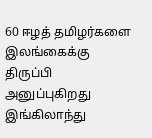60 ஈழத் தமிழர்களை இலங்கைக்கு திருப்பி அனுப்புகிறது இங்கிலாந்து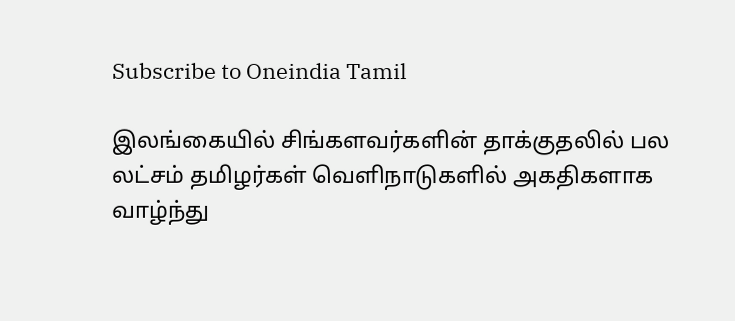Subscribe to Oneindia Tamil

இலங்கையில் சிங்களவர்களின் தாக்குதலில் பல லட்சம் தமிழர்கள் வெளிநாடுகளில் அகதிகளாக வாழ்ந்து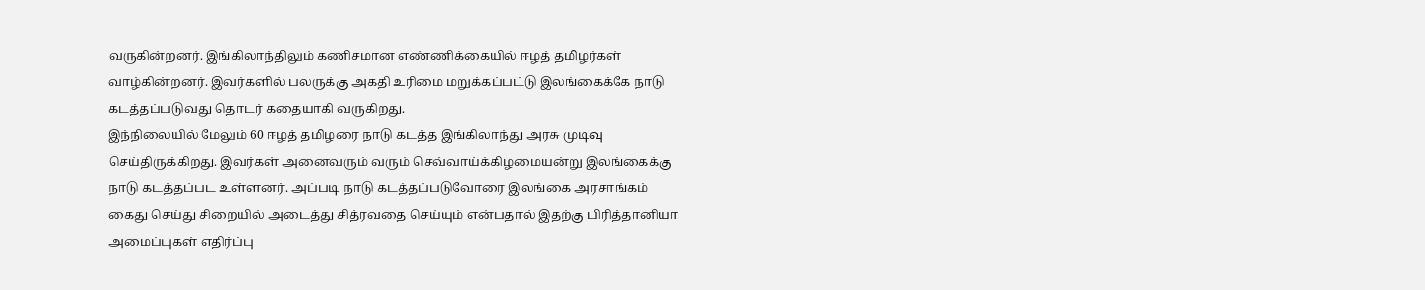வருகின்றனர். இங்கிலாந்திலும் கணிசமான எண்ணிக்கையில் ஈழத் தமிழர்கள் வாழ்கின்றனர். இவர்களில் பலருக்கு அகதி உரிமை மறுக்கப்பட்டு இலங்கைக்கே நாடு கடத்தப்படுவது தொடர் கதையாகி வருகிறது.
இந்நிலையில் மேலும் 60 ஈழத் தமிழரை நாடு கடத்த இங்கிலாந்து அரசு முடிவு செய்திருக்கிறது. இவர்கள் அனைவரும் வரும் செவ்வாய்க்கிழமையன்று இலங்கைக்கு நாடு கடத்தப்பட உள்ளனர். அப்படி நாடு கடத்தப்படுவோரை இலங்கை அரசாங்கம் கைது செய்து சிறையில் அடைத்து சித்ரவதை செய்யும் என்பதால் இதற்கு பிரித்தானியா அமைப்புகள் எதிர்ப்பு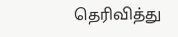தெரிவித்து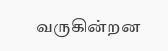வருகின்றன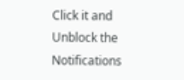Click it and Unblock the Notifications